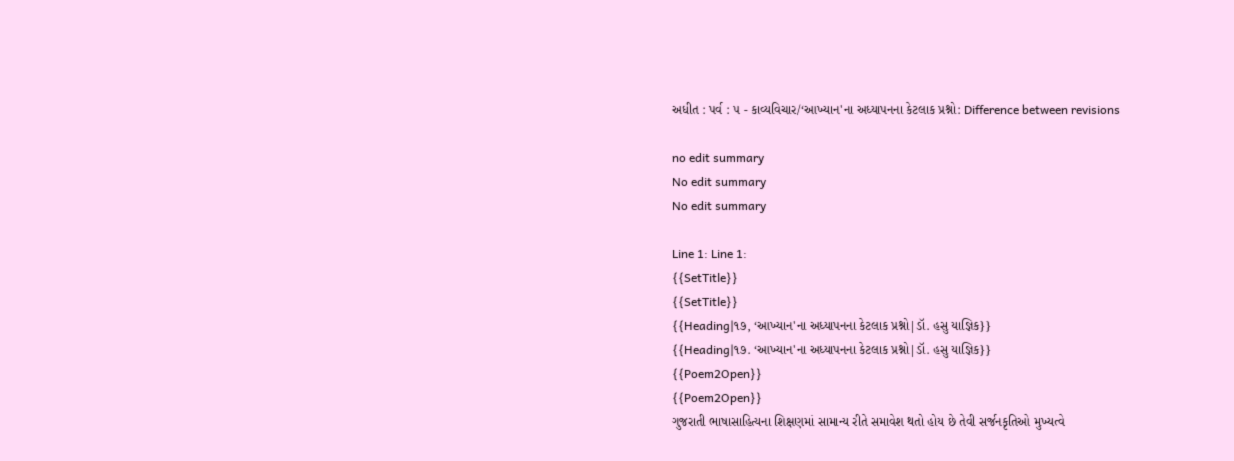અધીત : પર્વ : ૫ - કાવ્યવિચાર/‘આખ્યાન'ના અધ્યાપનના કેટલાક પ્રશ્નો: Difference between revisions

no edit summary
No edit summary
No edit summary

Line 1: Line 1:
{{SetTitle}}
{{SetTitle}}
{{Heading|૧૭, ‘આખ્યાન'ના અધ્યાપનના કેટલાક પ્રશ્નો|ડૉ. હસુ યાજ્ઞિક}}
{{Heading|૧૭. ‘આખ્યાન'ના અધ્યાપનના કેટલાક પ્રશ્નો|ડૉ. હસુ યાજ્ઞિક}}
{{Poem2Open}}
{{Poem2Open}}
ગુજરાતી ભાષાસાહિત્યના શિક્ષણમાં સામાન્ય રીતે સમાવેશ થતો હોય છે તેવી સર્જનકૃતિઓ મુખ્યત્વે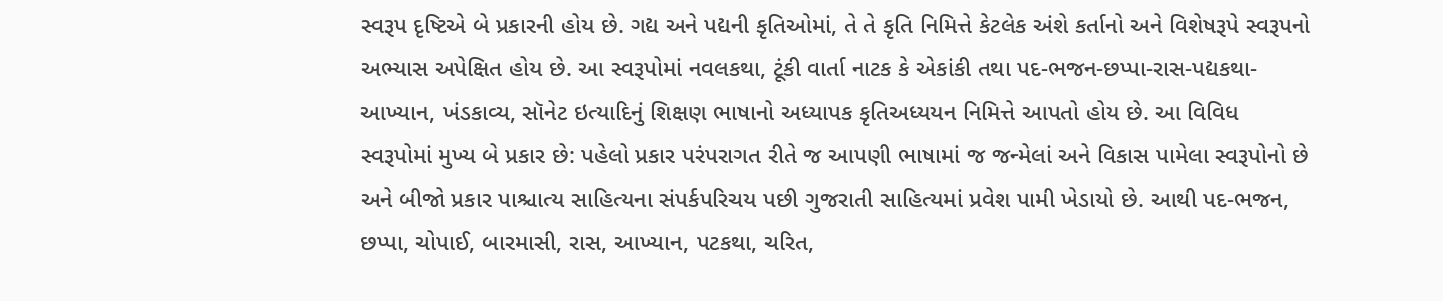સ્વરૂપ દૃષ્ટિએ બે પ્રકારની હોય છે. ગદ્ય અને પદ્યની કૃતિઓમાં, તે તે કૃતિ નિમિત્તે કેટલેક અંશે કર્તાનો અને વિશેષરૂપે સ્વરૂપનો અભ્યાસ અપેક્ષિત હોય છે. આ સ્વરૂપોમાં નવલકથા, ટૂંકી વાર્તા નાટક કે એકાંકી તથા પદ-ભજન-છપ્પા-રાસ-પદ્યકથા-આખ્યાન, ખંડકાવ્ય, સૉનેટ ઇત્યાદિનું શિક્ષણ ભાષાનો અધ્યાપક કૃતિઅધ્યયન નિમિત્તે આપતો હોય છે. આ વિવિધ સ્વરૂપોમાં મુખ્ય બે પ્રકાર છે: પહેલો પ્રકાર પરંપરાગત રીતે જ આપણી ભાષામાં જ જન્મેલાં અને વિકાસ પામેલા સ્વરૂપોનો છે અને બીજો પ્રકાર પાશ્ચાત્ય સાહિત્યના સંપર્કપરિચય પછી ગુજરાતી સાહિત્યમાં પ્રવેશ પામી ખેડાયો છે. આથી પદ-ભજન, છપ્પા, ચોપાઈ, બારમાસી, રાસ, આખ્યાન, પટકથા, ચરિત,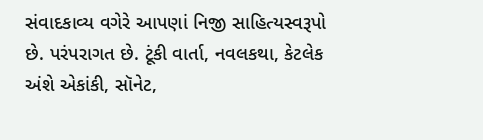સંવાદકાવ્ય વગેરે આપણાં નિજી સાહિત્યસ્વરૂપો છે. પરંપરાગત છે. ટૂંકી વાર્તા, નવલકથા, કેટલેક અંશે એકાંકી, સૉનેટ,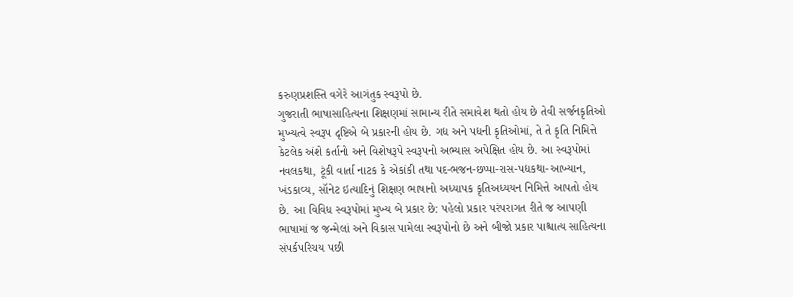કરુણપ્રશસ્તિ વગેરે આગંતુક સ્વરૂપો છે.
ગુજરાતી ભાષાસાહિત્યના શિક્ષણમાં સામાન્ય રીતે સમાવેશ થતો હોય છે તેવી સર્જનકૃતિઓ મુખ્યત્વે સ્વરૂપ દૃષ્ટિએ બે પ્રકારની હોય છે. ગદ્ય અને પદ્યની કૃતિઓમાં, તે તે કૃતિ નિમિત્તે કેટલેક અંશે કર્તાનો અને વિશેષરૂપે સ્વરૂપનો અભ્યાસ અપેક્ષિત હોય છે. આ સ્વરૂપોમાં નવલકથા, ટૂંકી વાર્તા નાટક કે એકાંકી તથા પદ-ભજન-છપ્પા-રાસ-પદ્યકથા-આખ્યાન, ખંડકાવ્ય, સૉનેટ ઇત્યાદિનું શિક્ષણ ભાષાનો અધ્યાપક કૃતિઅધ્યયન નિમિત્તે આપતો હોય છે. આ વિવિધ સ્વરૂપોમાં મુખ્ય બે પ્રકાર છે: પહેલો પ્રકાર પરંપરાગત રીતે જ આપણી ભાષામાં જ જન્મેલાં અને વિકાસ પામેલા સ્વરૂપોનો છે અને બીજો પ્રકાર પાશ્ચાત્ય સાહિત્યના સંપર્કપરિચય પછી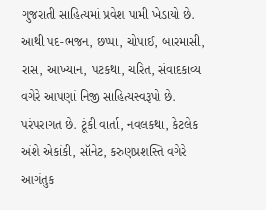ગુજરાતી સાહિત્યમાં પ્રવેશ પામી ખેડાયો છે. આથી પદ-ભજન, છપ્પા, ચોપાઈ, બારમાસી, રાસ, આખ્યાન, પટકથા, ચરિત, સંવાદકાવ્ય વગેરે આપણાં નિજી સાહિત્યસ્વરૂપો છે. પરંપરાગત છે. ટૂંકી વાર્તા, નવલકથા, કેટલેક અંશે એકાંકી, સૉનેટ, કરુણપ્રશસ્તિ વગેરે આગંતુક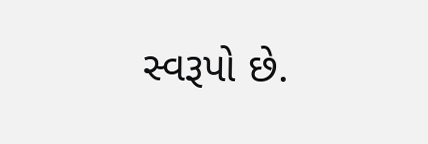સ્વરૂપો છે.